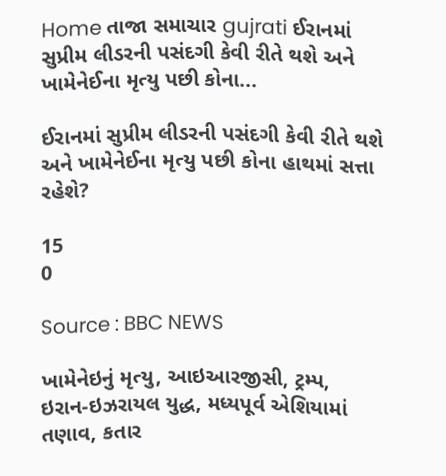Home તાજા સમાચાર gujrati ઈરાનમાં સુપ્રીમ લીડરની પસંદગી કેવી રીતે થશે અને ખામેનેઈના મૃત્યુ પછી કોના...

ઈરાનમાં સુપ્રીમ લીડરની પસંદગી કેવી રીતે થશે અને ખામેનેઈના મૃત્યુ પછી કોના હાથમાં સત્તા રહેશે?

15
0

Source : BBC NEWS

ખામેનેઇનું મૃત્યુ, આઇઆરજીસી, ટ્રમ્પ, ઇરાન-ઇઝરાયલ યુદ્ધ, મધ્યપૂર્વ એશિયામાં તણાવ, કતાર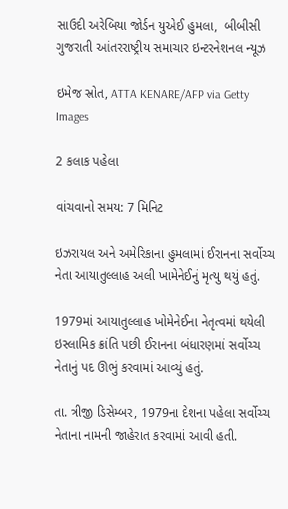સાઉદી અરેબિયા જોર્ડન યુએઈ હુમલા,  બીબીસી ગુજરાતી આંતરરાષ્ટ્રીય સમાચાર ઇન્ટરનેશનલ ન્યૂઝ

ઇમેજ સ્રોત, ATTA KENARE/AFP via Getty Images

2 કલાક પહેલા

વાંચવાનો સમય: 7 મિનિટ

ઇઝરાયલ અને અમેરિકાના હુમલામાં ઈરાનના સર્વોચ્ચ નેતા આયાતુલ્લાહ અલી ખામેનેઈનું મૃત્યુ થયું હતું.

1979માં આયાતુલ્લાહ ખોમેનેઈના નેતૃત્વમાં થયેલી ઇસ્લામિક ક્રાંતિ પછી ઈરાનના બંધારણમાં સર્વોચ્ચ નેતાનું પદ ઊભું કરવામાં આવ્યું હતું.

તા. ત્રીજી ડિસેમ્બર, 1979ના દેશના પહેલા સર્વોચ્ચ નેતાના નામની જાહેરાત કરવામાં આવી હતી.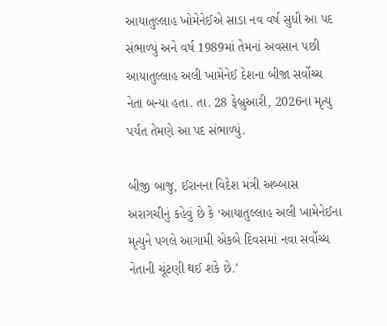આયાતુલ્લાહ ખોમેનેઈએ સાડા નવ વર્ષ સુધી આ પદ સંભાળ્યું અને વર્ષ 1989માં તેમનાં અવસાન પછી આયાતુલ્લાહ અલી ખામેનેઈ દેશના બીજા સર્વોચ્ચ નેતા બન્યા હતા. તા. 28 ફેબ્રુઆરી, 2026ના મૃત્યુ પર્યંત તેમણે આ પદ સંભાળ્યું.

બીજી બાજુ, ઈરાનના વિદેશ મંત્રી અબ્બાસ અરાગચીનું કહેવું છે કે ‘આયાતુલ્લાહ અલી ખામેનેઈના મૃત્યુને પગલે આગામી એકબે દિવસમાં નવા સર્વોચ્ચ નેતાની ચૂંટણી થઈ શકે છે.’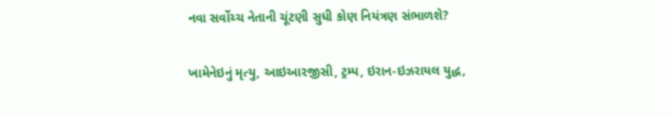નવા સર્વોચ્ચ નેતાની ચૂંટણી સુધી કોણ નિયંત્રણ સંભાળશે?

ખામેનેઇનું મૃત્યુ, આઇઆરજીસી, ટ્રમ્પ, ઇરાન-ઇઝરાયલ યુદ્ધ,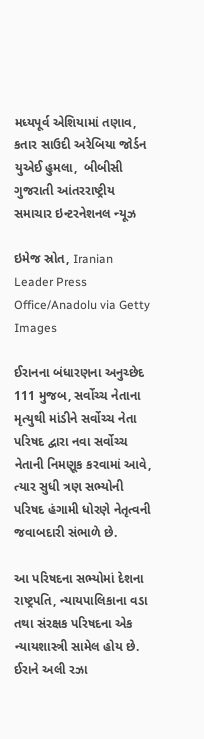મધ્યપૂર્વ એશિયામાં તણાવ, કતાર સાઉદી અરેબિયા જોર્ડન યુએઈ હુમલા,  બીબીસી ગુજરાતી આંતરરાષ્ટ્રીય સમાચાર ઇન્ટરનેશનલ ન્યૂઝ

ઇમેજ સ્રોત, Iranian Leader Press Office/Anadolu via Getty Images

ઈરાનના બંધારણના અનુચ્છેદ 111 મુજબ, સર્વોચ્ચ નેતાના મૃત્યુથી માંડીને સર્વોચ્ચ નેતા પરિષદ દ્વારા નવા સર્વોચ્ચ નેતાની નિમણૂક કરવામાં આવે, ત્યાર સુધી ત્રણ સભ્યોની પરિષદ હંગામી ધોરણે નેતૃત્વની જવાબદારી સંભાળે છે.

આ પરિષદના સભ્યોમાં દેશના રાષ્ટ્રપતિ, ન્યાયપાલિકાના વડા તથા સંરક્ષક પરિષદના એક ન્યાયશાસ્ત્રી સામેલ હોય છે. ઈરાને અલી રઝા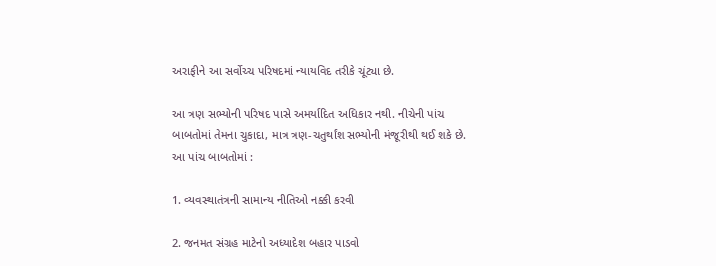અરાફીને આ સર્વોચ્ચ પરિષદમાં ન્યાયવિદ તરીકે ચૂંટ્યા છે.

આ ત્રણ સભ્યોની પરિષદ પાસે અમર્યાદિત અધિકાર નથી. નીચેની પાંચ બાબતોમાં તેમના ચુકાદા, માત્ર ત્રણ-ચતુર્થાંશ સભ્યોની મંજૂરીથી થઈ શકે છે. આ પાંચ બાબતોમાં :

1. વ્યવસ્થાતંત્રની સામાન્ય નીતિઓ નક્કી કરવી

2. જનમત સંગ્રહ માટેનો અધ્યાદેશ બહાર પાડવો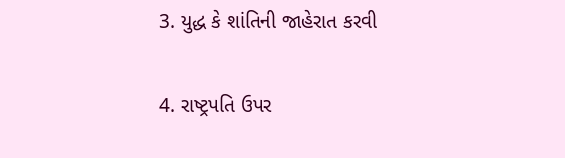3. યુદ્ધ કે શાંતિની જાહેરાત કરવી

4. રાષ્ટ્રપતિ ઉપર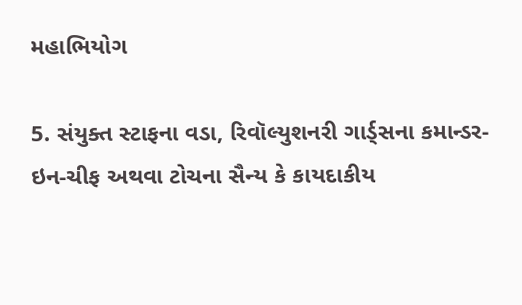મહાભિયોગ

5. સંયુક્ત સ્ટાફના વડા, રિવૉલ્યુશનરી ગાર્ડ્સના કમાન્ડર-ઇન-ચીફ અથવા ટોચના સૈન્ય કે કાયદાકીય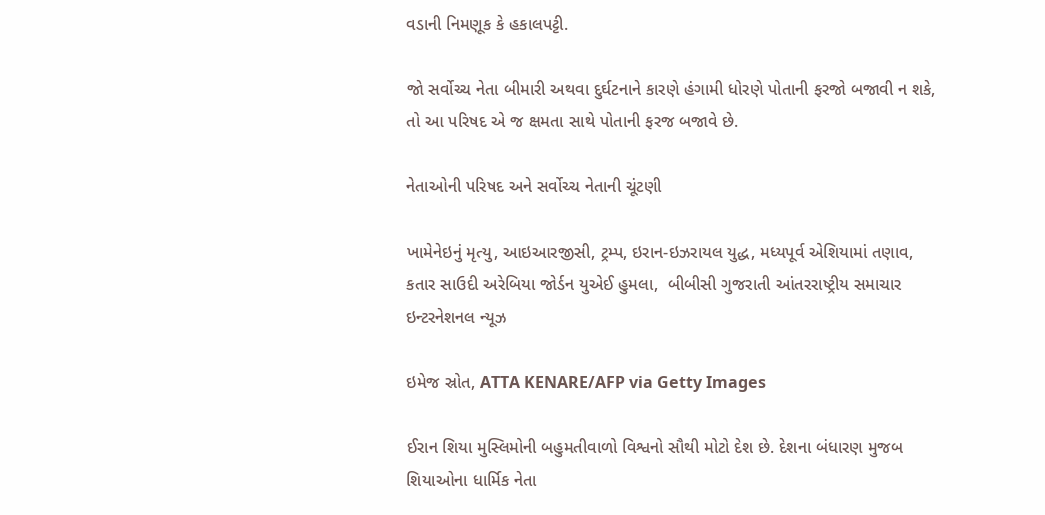વડાની નિમણૂક કે હકાલપટ્ટી.

જો સર્વોચ્ચ નેતા બીમારી અથવા દુર્ઘટનાને કારણે હંગામી ધોરણે પોતાની ફરજો બજાવી ન શકે, તો આ પરિષદ એ જ ક્ષમતા સાથે પોતાની ફરજ બજાવે છે.

નેતાઓની પરિષદ અને સર્વોચ્ચ નેતાની ચૂંટણી

ખામેનેઇનું મૃત્યુ, આઇઆરજીસી, ટ્રમ્પ, ઇરાન-ઇઝરાયલ યુદ્ધ, મધ્યપૂર્વ એશિયામાં તણાવ, કતાર સાઉદી અરેબિયા જોર્ડન યુએઈ હુમલા,  બીબીસી ગુજરાતી આંતરરાષ્ટ્રીય સમાચાર ઇન્ટરનેશનલ ન્યૂઝ

ઇમેજ સ્રોત, ATTA KENARE/AFP via Getty Images

ઈરાન શિયા મુસ્લિમોની બહુમતીવાળો વિશ્વનો સૌથી મોટો દેશ છે. દેશના બંધારણ મુજબ શિયાઓના ધાર્મિક નેતા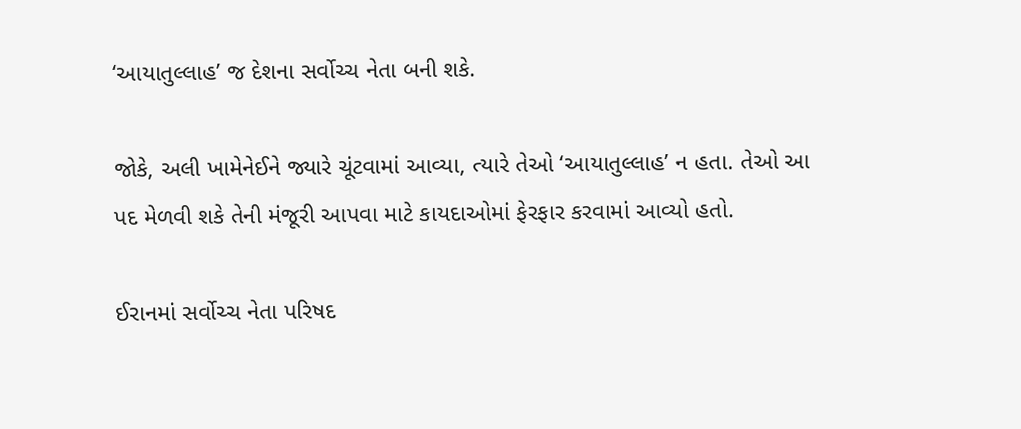‘આયાતુલ્લાહ’ જ દેશના સર્વોચ્ચ નેતા બની શકે.

જોકે, અલી ખામેનેઈને જ્યારે ચૂંટવામાં આવ્યા, ત્યારે તેઓ ‘આયાતુલ્લાહ’ ન હતા. તેઓ આ પદ મેળવી શકે તેની મંજૂરી આપવા માટે કાયદાઓમાં ફેરફાર કરવામાં આવ્યો હતો.

ઈરાનમાં સર્વોચ્ચ નેતા પરિષદ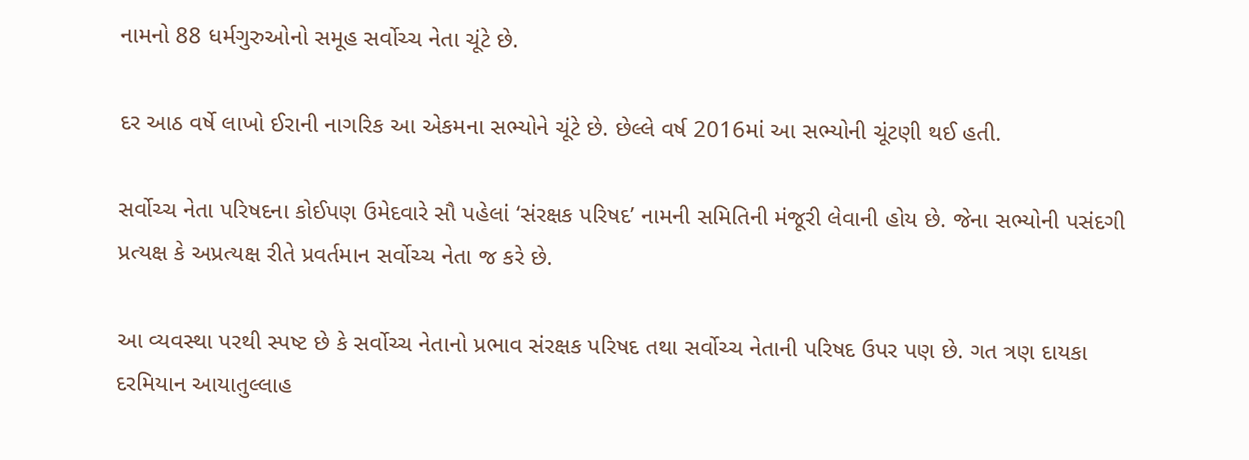નામનો 88 ધર્મગુરુઓનો સમૂહ સર્વોચ્ચ નેતા ચૂંટે છે.

દર આઠ વર્ષે લાખો ઈરાની નાગરિક આ એકમના સભ્યોને ચૂંટે છે. છેલ્લે વર્ષ 2016માં આ સભ્યોની ચૂંટણી થઈ હતી.

સર્વોચ્ચ નેતા પરિષદના કોઈપણ ઉમેદવારે સૌ પહેલાં ‘સંરક્ષક પરિષદ’ નામની સમિતિની મંજૂરી લેવાની હોય છે. જેના સભ્યોની પસંદગી પ્રત્યક્ષ કે અપ્રત્યક્ષ રીતે પ્રવર્તમાન સર્વોચ્ચ નેતા જ કરે છે.

આ વ્યવસ્થા પરથી સ્પષ્ટ છે કે સર્વોચ્ચ નેતાનો પ્રભાવ સંરક્ષક પરિષદ તથા સર્વોચ્ચ નેતાની પરિષદ ઉપર પણ છે. ગત ત્રણ દાયકા દરમિયાન આયાતુલ્લાહ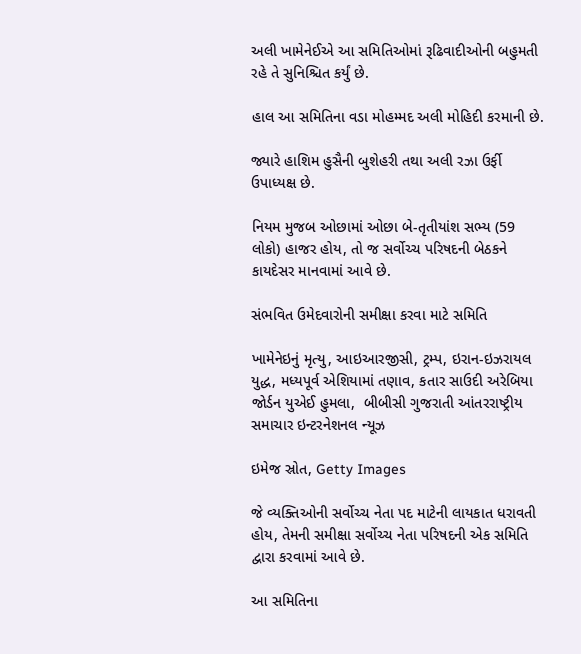અલી ખામેનેઈએ આ સમિતિઓમાં રૂઢિવાદીઓની બહુમતી રહે તે સુનિશ્ચિત કર્યું છે.

હાલ આ સમિતિના વડા મોહમ્મદ અલી મોહિદી કરમાની છે.

જ્યારે હાશિમ હુસૈની બુશેહરી તથા અલી રઝા ઉર્ફી ઉપાધ્યક્ષ છે.

નિયમ મુજબ ઓછામાં ઓછા બે-તૃતીયાંશ સભ્ય (59 લોકો) હાજર હોય, તો જ સર્વોચ્ચ પરિષદની બેઠકને કાયદેસર માનવામાં આવે છે.

સંભવિત ઉમેદવારોની સમીક્ષા કરવા માટે સમિતિ

ખામેનેઇનું મૃત્યુ, આઇઆરજીસી, ટ્રમ્પ, ઇરાન-ઇઝરાયલ યુદ્ધ, મધ્યપૂર્વ એશિયામાં તણાવ, કતાર સાઉદી અરેબિયા જોર્ડન યુએઈ હુમલા,  બીબીસી ગુજરાતી આંતરરાષ્ટ્રીય સમાચાર ઇન્ટરનેશનલ ન્યૂઝ

ઇમેજ સ્રોત, Getty Images

જે વ્યક્તિઓની સર્વોચ્ચ નેતા પદ માટેની લાયકાત ધરાવતી હોય, તેમની સમીક્ષા સર્વોચ્ચ નેતા પરિષદની એક સમિતિ દ્વારા કરવામાં આવે છે.

આ સમિતિના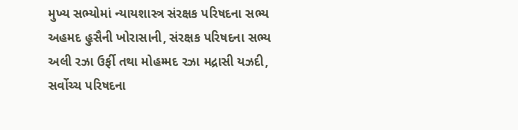મુખ્ય સભ્યોમાં ન્યાયશાસ્ત્ર સંરક્ષક પરિષદના સભ્ય અહમદ હુસૈની ખોરાસાની, સંરક્ષક પરિષદના સભ્ય અલી રઝા ઉર્ફી તથા મોહમ્મદ રઝા મદ્રાસી યઝદી, સર્વોચ્ચ પરિષદના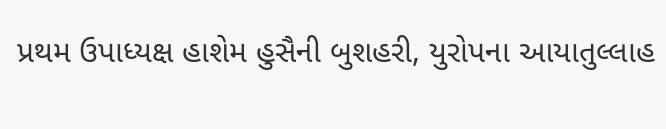પ્રથમ ઉપાધ્યક્ષ હાશેમ હુસૈની બુશહરી, યુરોપના આયાતુલ્લાહ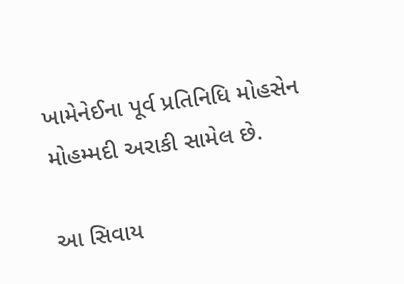ખામેનેઈના પૂર્વ પ્રતિનિધિ મોહસેન મોહમ્મદી અરાકી સામેલ છે.

આ સિવાય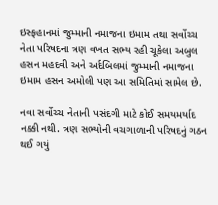ઇસ્ફહાનમાં જુમ્માની નમાજના ઇમામ તથા સર્વોચ્ચ નેતા પરિષદના ત્રણ વખત સભ્ય રહી ચૂકેલા અબુલ હસન મહદવી અને અર્દબિલમાં જુમ્માની નમાજના ઇમામ હસન અમોલી પણ આ સમિતિમાં સામેલ છે.

નવા સર્વોચ્ચ નેતાની પસંદગી માટે કોઈ સમયમર્યાદ નક્કી નથી. ત્રણ સભ્યોની વચગાળાની પરિષદનું ગઠન થઈ ગયું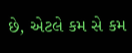છે, એટલે કમ સે કમ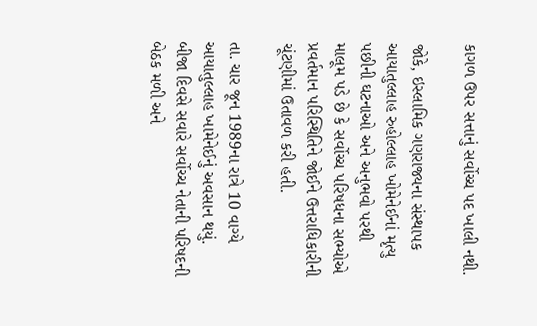કાગળ ઉપર સત્તાનું સર્વોચ્ચ પદ ખાલી નથી.

જોકે, ઇસ્લામિક ગણરાજ્યના સંસ્થાપક આયાતુલ્લાહ રુહોલ્લાહ ખોમેનેઈનાં મૃત્યુ પછીની ઘટનાઓ અને અનુભવો પરથી માલૂમ પડે છે કે સર્વોચ્ચ પરિષધના સભ્યોએ પ્રવર્તમાન પરિસ્થિતિને જોઈને ઉત્તરાધિકારીની ચૂંટણીમાં ઉતાવળ કરી હતી.

તા. ચાર જૂન 1989ના રાત્રે 10 વાગ્યે આયાતુલ્લાહ ખામેનેઈનું અવસાન થયું. બીજા દિવસે સવારે સર્વોચ્ચ નેતાની પરિષદની બેઠક મળી અને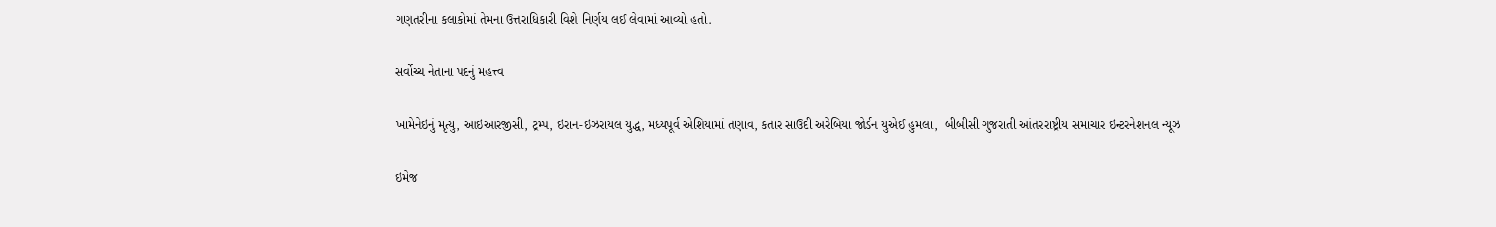ગણતરીના કલાકોમાં તેમના ઉત્તરાધિકારી વિશે નિર્ણય લઈ લેવામાં આવ્યો હતો.

સર્વોચ્ચ નેતાના પદનું મહત્ત્વ

ખામેનેઇનું મૃત્યુ, આઇઆરજીસી, ટ્રમ્પ, ઇરાન-ઇઝરાયલ યુદ્ધ, મધ્યપૂર્વ એશિયામાં તણાવ, કતાર સાઉદી અરેબિયા જોર્ડન યુએઈ હુમલા,  બીબીસી ગુજરાતી આંતરરાષ્ટ્રીય સમાચાર ઇન્ટરનેશનલ ન્યૂઝ

ઇમેજ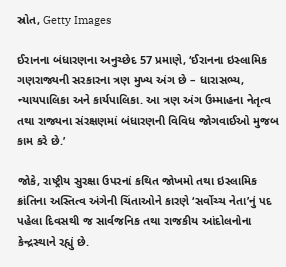સ્રોત, Getty Images

ઈરાનના બંધારણના અનુચ્છેદ 57 પ્રમાણે, ‘ઈરાનના ઇસ્લામિક ગણરાજ્યની સરકારના ત્રણ મુખ્ય અંગ છે – ધારાસભ્ય, ન્યાયપાલિકા અને કાર્યપાલિકા. આ ત્રણ અંગ ઉમ્માહના નેતૃત્વ તથા રાજ્યના સંરક્ષણમાં બંધારણની વિવિધ જોગવાઈઓ મુજબ કામ કરે છે.’

જોકે, રાષ્ટ્રીય સુરક્ષા ઉપરનાં કથિત જોખમો તથા ઇસ્લામિક ક્રાંતિના અસ્તિત્વ અંગેની ચિંતાઓને કારણે ‘સર્વોચ્ચ નેતા’નું પદ પહેલા દિવસથી જ સાર્વજનિક તથા રાજકીય આંદોલનોના કેન્દ્રસ્થાને રહ્યું છે.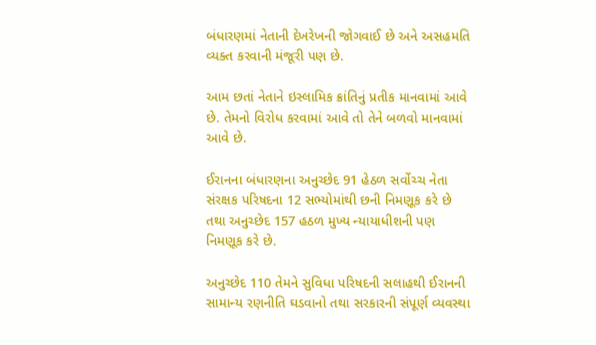બંધારણમાં નેતાની દેખરેખની જોગવાઈ છે અને અસહમતિ વ્યક્ત કરવાની મંજૂરી પણ છે.

આમ છતાં નેતાને ઇસ્લામિક ક્રાંતિનું પ્રતીક માનવામાં આવે છે. તેમનો વિરોધ કરવામાં આવે તો તેને બળવો માનવામાં આવે છે.

ઈરાનના બંધારણના અનુચ્છેદ 91 હેઠળ સર્વોચ્ચ નેતા સંરક્ષક પરિષદના 12 સભ્યોમાંથી છની નિમણૂક કરે છે તથા અનુચ્છેદ 157 હઠળ મુખ્ય ન્યાયાધીશની પણ નિમણૂક કરે છે.

અનુચ્છેદ 110 તેમને સુવિધા પરિષદની સલાહથી ઈરાનની સામાન્ય રણનીતિ ઘડવાનો તથા સરકારની સંપૂર્ણ વ્યવસ્થા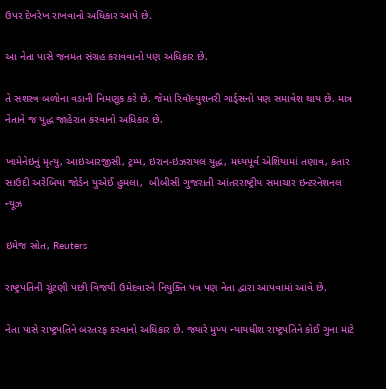ઉપર દેખરેખ રાખવાનો અધિકાર આપે છે.

આ નેતા પાસે જનમત સંગ્રહ કરાવવાનો પણ અધિકાર છે.

તે સશસ્ત્ર બળોના વડાની નિમણૂક કરે છે. જેમાં રિવૉલ્યુશનરી ગાર્ડ્સનો પણ સમાવેશ થાય છે. માત્ર નેતાને જ યુદ્ધ જાહેરાત કરવાનો અધિકાર છે.

ખામેનેઇનું મૃત્યુ, આઇઆરજીસી, ટ્રમ્પ, ઇરાન-ઇઝરાયલ યુદ્ધ, મધ્યપૂર્વ એશિયામાં તણાવ, કતાર સાઉદી અરેબિયા જોર્ડન યુએઈ હુમલા,  બીબીસી ગુજરાતી આંતરરાષ્ટ્રીય સમાચાર ઇન્ટરનેશનલ ન્યૂઝ

ઇમેજ સ્રોત, Reuters

રાષ્ટ્રપતિની ચૂંટણી પછી વિજયી ઉમેદવારને નિયુક્તિ પત્ર પણ નેતા દ્વારા આપવામાં આવે છે.

નેતા પાસે રાષ્ટ્રપતિને બરતરફ કરવાનો અધિકાર છે. જ્યારે મુખ્ય ન્યાયધીશ રાષ્ટ્રપતિને કોઈ ગુના માટે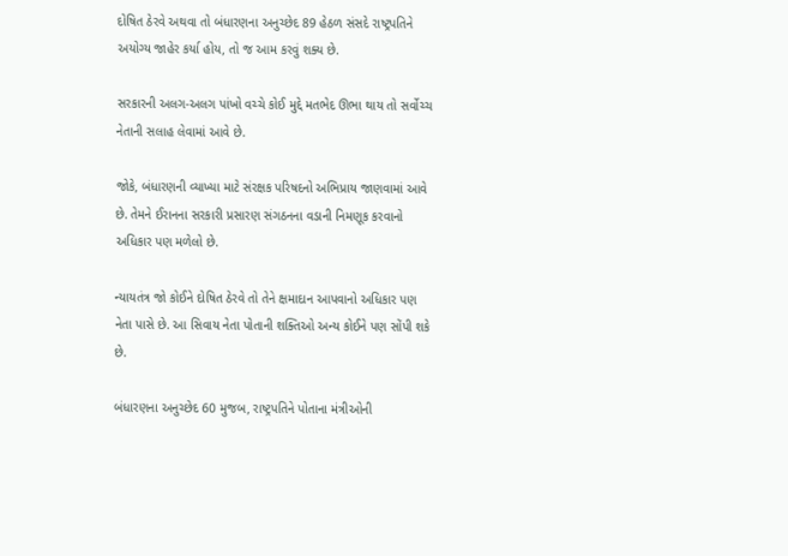દોષિત ઠેરવે અથવા તો બંધારણના અનુચ્છેદ 89 હેઠળ સંસદે રાષ્ટ્રપતિને અયોગ્ય જાહેર કર્યા હોય, તો જ આમ કરવું શક્ય છે.

સરકારની અલગ-અલગ પાંખો વચ્ચે કોઈ મુદ્દે મતભેદ ઊભા થાય તો સર્વોચ્ચ નેતાની સલાહ લેવામાં આવે છે.

જોકે, બંધારણની વ્યાખ્યા માટે સંરક્ષક પરિષદનો અભિપ્રાય જાણવામાં આવે છે. તેમને ઈરાનના સરકારી પ્રસારણ સંગઠનના વડાની નિમણૂક કરવાનો અધિકાર પણ મળેલો છે.

ન્યાયતંત્ર જો કોઈને દોષિત ઠેરવે તો તેને ક્ષમાદાન આપવાનો અધિકાર પણ નેતા પાસે છે. આ સિવાય નેતા પોતાની શક્તિઓ અન્ય કોઈને પણ સોંપી શકે છે.

બંધારણના અનુચ્છેદ 60 મુજબ, રાષ્ટ્રપતિને પોતાના મંત્રીઓની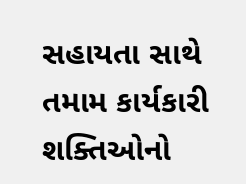સહાયતા સાથે તમામ કાર્યકારી શક્તિઓનો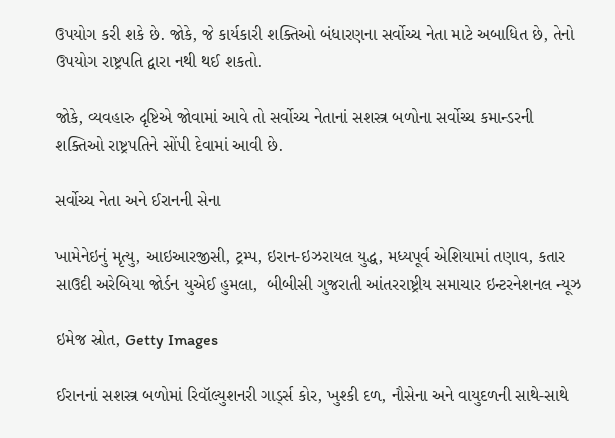ઉપયોગ કરી શકે છે. જોકે, જે કાર્યકારી શક્તિઓ બંધારણના સર્વોચ્ચ નેતા માટે અબાધિત છે, તેનો ઉપયોગ રાષ્ટ્રપતિ દ્વારા નથી થઈ શકતો.

જોકે, વ્યવહારુ દૃષ્ટિએ જોવામાં આવે તો સર્વોચ્ચ નેતાનાં સશસ્ત્ર બળોના સર્વોચ્ચ કમાન્ડરની શક્તિઓ રાષ્ટ્રપતિને સોંપી દેવામાં આવી છે.

સર્વોચ્ચ નેતા અને ઈરાનની સેના

ખામેનેઇનું મૃત્યુ, આઇઆરજીસી, ટ્રમ્પ, ઇરાન-ઇઝરાયલ યુદ્ધ, મધ્યપૂર્વ એશિયામાં તણાવ, કતાર સાઉદી અરેબિયા જોર્ડન યુએઈ હુમલા,  બીબીસી ગુજરાતી આંતરરાષ્ટ્રીય સમાચાર ઇન્ટરનેશનલ ન્યૂઝ

ઇમેજ સ્રોત, Getty Images

ઈરાનનાં સશસ્ત્ર બળોમાં રિવૉલ્યુશનરી ગાર્ડ્સ કોર, ખુશ્કી દળ, નૌસેના અને વાયુદળની સાથે-સાથે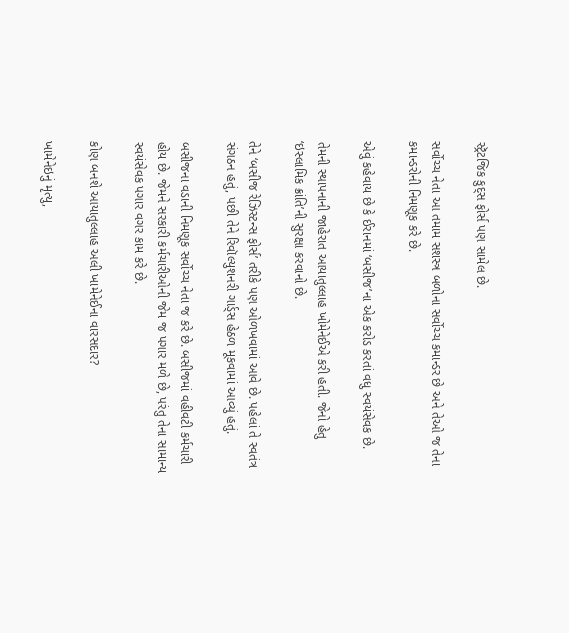સ્ટ્રૅટજિક કુદ્સ ફોર્સ પણ સામેલ છે.

સર્વોચ્ચ નેતા આ તમામ સશસ્ત્ર બળોના સર્વોચ્ચ કમાન્ડર છે અને તેઓ જ તેના કમાન્ડરોની નિમણૂક કરે છે.

એવું કહેવાય છે કે ઈરાનમાં ‘બસીજ’ના એક કરોડ કરતાં વધુ સ્વયંસેવક છે.

તેમની સ્થાપનાની જાહેરાત આયાતુલ્લાહ ખોમેનેઈએ કરી હતી. જેનો હેતુ ‘ઇસ્લામિક ક્રાંતિ’ની સુરક્ષા કરવાનો છે.

તેને ‘બસીજ રેઝિસ્ટન્સ ફોર્સ’ તરીકે પણ ઓળખવામાં આવે છે. પહેલાં તે સ્વતંત્ર સંગઠન હતું, પછી તેને રિવૉલ્યુશનરી ગાર્ડ્સ હેઠળ મૂકવામાં આવ્યું હતું.

બસીજના વડાની નિમણૂક સર્વોચ્ચ નેતા જ કરે છે. બસીજમાં વહીવટી કર્મચારી હોય છે. જેમને સરકારી કર્મચારીઓની જેમ જ પગાર મળે છે, પરંતુ તેના સામાન્ય સ્વયંસેવક પગાર વગર કામ કરે છે.

કોણ બનશે આયાતુલ્લાહ અલી ખામેનેઈના વારસદાર?

ખામેનેઇનું મૃત્યુ,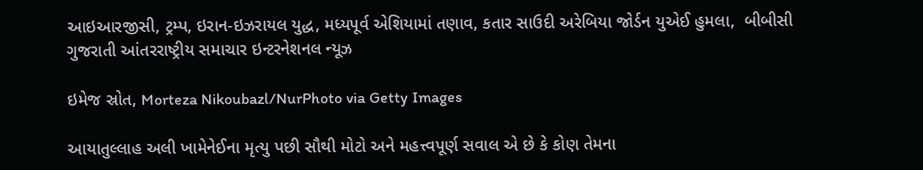આઇઆરજીસી, ટ્રમ્પ, ઇરાન-ઇઝરાયલ યુદ્ધ, મધ્યપૂર્વ એશિયામાં તણાવ, કતાર સાઉદી અરેબિયા જોર્ડન યુએઈ હુમલા,  બીબીસી ગુજરાતી આંતરરાષ્ટ્રીય સમાચાર ઇન્ટરનેશનલ ન્યૂઝ

ઇમેજ સ્રોત, Morteza Nikoubazl/NurPhoto via Getty Images

આયાતુલ્લાહ અલી ખામેનેઈના મૃત્યુ પછી સૌથી મોટો અને મહત્ત્વપૂર્ણ સવાલ એ છે કે કોણ તેમના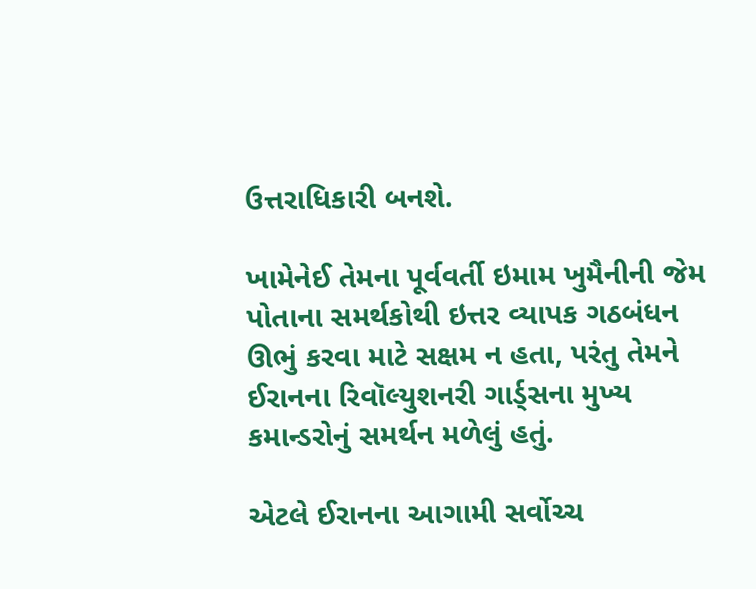ઉત્તરાધિકારી બનશે.

ખામેનેઈ તેમના પૂર્વવર્તી ઇમામ ખુમૈનીની જેમ પોતાના સમર્થકોથી ઇત્તર વ્યાપક ગઠબંધન ઊભું કરવા માટે સક્ષમ ન હતા, પરંતુ તેમને ઈરાનના રિવૉલ્યુશનરી ગાર્ડ્સના મુખ્ય કમાન્ડરોનું સમર્થન મળેલું હતું.

એટલે ઈરાનના આગામી સર્વોચ્ચ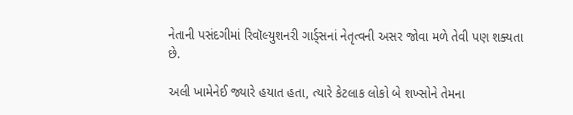નેતાની પસંદગીમાં રિવૉલ્યુશનરી ગાર્ડ્સનાં નેતૃત્વની અસર જોવા મળે તેવી પણ શક્યતા છે.

અલી ખામેનેઈ જ્યારે હયાત હતા, ત્યારે કેટલાક લોકો બે શખ્સોને તેમના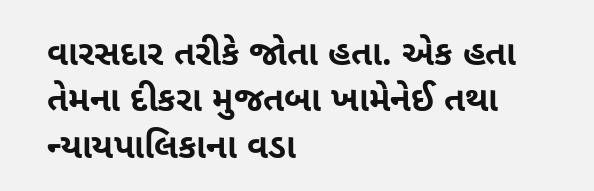વારસદાર તરીકે જોતા હતા. એક હતા તેમના દીકરા મુજતબા ખામેનેઈ તથા ન્યાયપાલિકાના વડા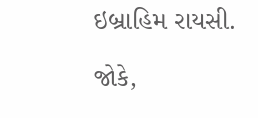ઇબ્રાહિમ રાયસી.

જોકે,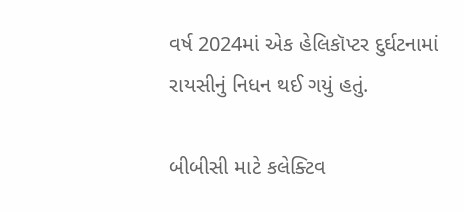વર્ષ 2024માં એક હેલિકૉપ્ટર દુર્ઘટનામાં રાયસીનું નિધન થઈ ગયું હતું.

બીબીસી માટે કલેક્ટિવ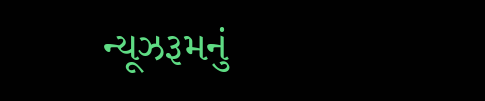ન્યૂઝરૂમનું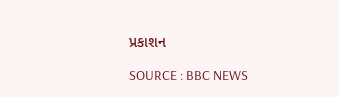પ્રકાશન

SOURCE : BBC NEWS